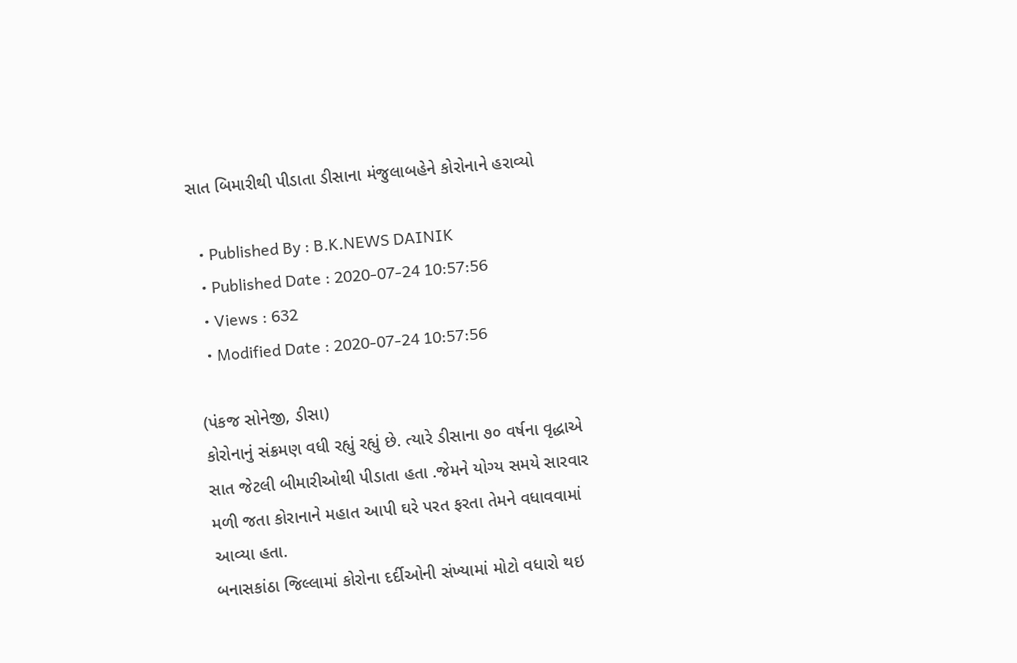સાત બિમારીથી પીડાતા ડીસાના મંજુલાબહેને કોરોનાને હરાવ્યો

  • Published By : B.K.NEWS DAINIK
  • Published Date : 2020-07-24 10:57:56
  • Views : 632
  • Modified Date : 2020-07-24 10:57:56

(પંકજ સોનેજી, ડીસા)
કોરોનાનું સંક્રમણ વધી રહ્યું રહ્યું છે. ત્યારે ડીસાના ૭૦ વર્ષના વૃદ્ધાએ સાત જેટલી બીમારીઓથી પીડાતા હતા .જેમને યોગ્ય સમયે સારવાર મળી જતા કોરાનાને મહાત આપી ઘરે પરત ફરતા તેમને વધાવવામાં આવ્યા હતા.
બનાસકાંઠા જિલ્લામાં કોરોના દર્દીઓની સંખ્યામાં મોટો વધારો થઇ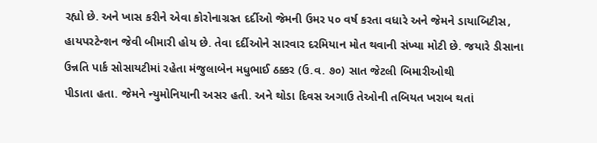રહ્યો છે. અને ખાસ કરીને એવા કોરોનાગ્રસ્ત દર્દીઓ જેમની ઉમર ૫૦ વર્ષ કરતા વધારે અને જેમને ડાયાબિટીસ, હાયપરટેન્શન જેવી બીમારી હોય છે. તેવા દર્દીઓને સારવાર દરમિયાન મોત થવાની સંખ્યા મોટી છે. જયારે ડીસાના ઉન્નતિ પાર્ક સોસાયટીમાં રહેતા મંજુલાબેન મધુભાઈ ઠક્કર (ઉ.વ. ૭૦) સાત જેટલી બિમારીઓથી
પીડાતા હતા. જેમને ન્યુમોનિયાની અસર હતી. અને થોડા દિવસ અગાઉ તેઓની તબિયત ખરાબ થતાં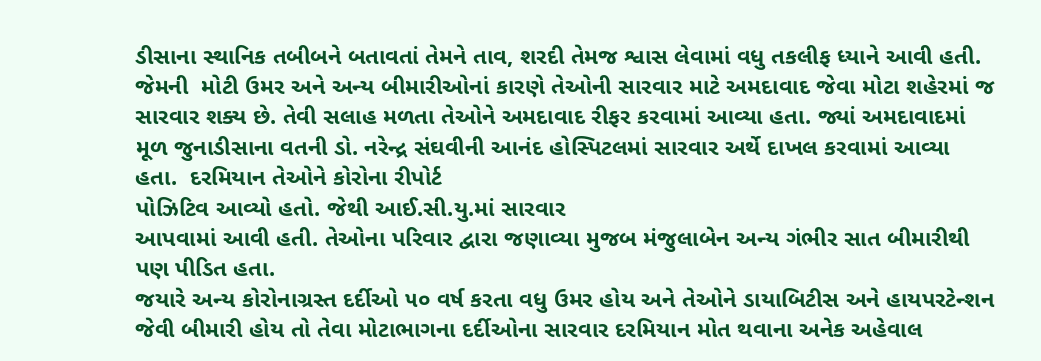ડીસાના સ્થાનિક તબીબને બતાવતાં તેમને તાવ, શરદી તેમજ શ્વાસ લેવામાં વધુ તકલીફ ધ્યાને આવી હતી. જેમની  મોટી ઉમર અને અન્ય બીમારીઓનાં કારણે તેઓની સારવાર માટે અમદાવાદ જેવા મોટા શહેરમાં જ સારવાર શક્ય છે. તેવી સલાહ મળતા તેઓને અમદાવાદ રીફર કરવામાં આવ્યા હતા. જ્યાં અમદાવાદમાં મૂળ જુનાડીસાના વતની ડો. નરેન્દ્ર સંઘવીની આનંદ હોસ્પિટલમાં સારવાર અર્થે દાખલ કરવામાં આવ્યા હતા.  દરમિયાન તેઓને કોરોના રીપોર્ટ
પોઝિટિવ આવ્યો હતો. જેથી આઈ.સી.યુ.માં સારવાર
આપવામાં આવી હતી. તેઓના પરિવાર દ્વારા જણાવ્યા મુજબ મંજુલાબેન અન્ય ગંભીર સાત બીમારીથી પણ પીડિત હતા.
જયારે અન્ય કોરોનાગ્રસ્ત દર્દીઓ ૫૦ વર્ષ કરતા વધુ ઉમર હોય અને તેઓને ડાયાબિટીસ અને હાયપરટેન્શન જેવી બીમારી હોય તો તેવા મોટાભાગના દર્દીઓના સારવાર દરમિયાન મોત થવાના અનેક અહેવાલ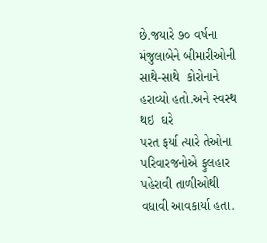છે.જયારે ૭૦ વર્ષના મંજુલાબેને બીમારીઓની સાથે-સાથે  કોરોનાને હરાવ્યો હતો.અને સ્વસ્થ થઇ  ઘરે
પરત ફર્યા ત્યારે તેઓના
પરિવારજનોએ ફુલહાર
પહેરાવી તાળીઓથી વધાવી આવકાર્યા હતા.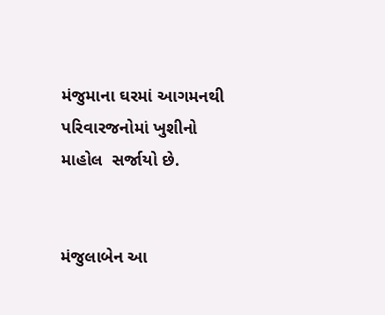મંજુમાના ઘરમાં આગમનથી
પરિવારજનોમાં ખુશીનો માહોલ  સર્જાયો છે.


મંજુલાબેન આ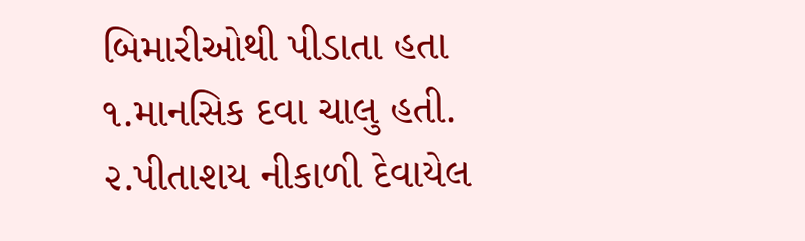બિમારીઓથી પીડાતા હતા
૧.માનસિક દવા ચાલુ હતી.
૨.પીતાશય નીકાળી દેવાયેલ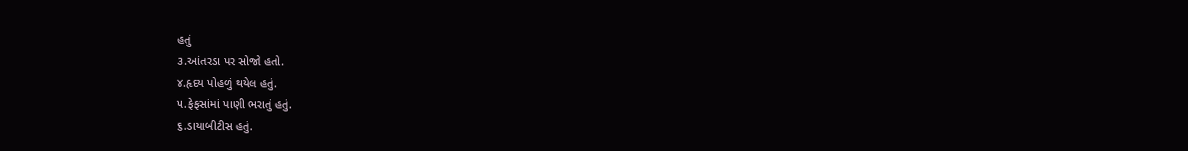હતું
૩.આંતરડા પર સોજો હતો.
૪.હૃદય પોહળું થયેલ હતું.
૫.ફેફસાંમાં પાણી ભરાતું હતું.
૬.ડાયાબીટીસ હતું.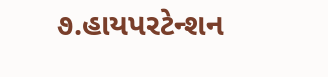૭.હાયપરટેન્શન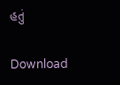હતું

Download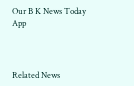Our B K News Today App



Related News